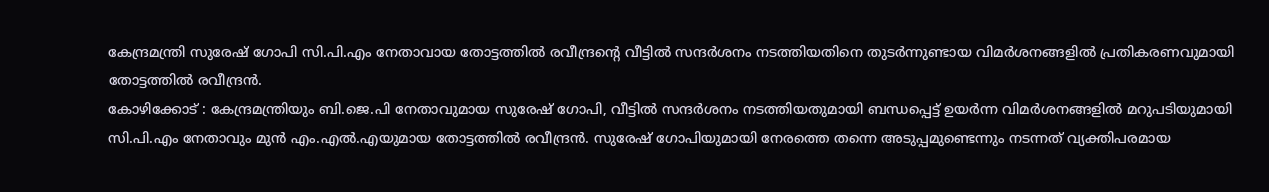കേന്ദ്രമന്ത്രി സുരേഷ് ഗോപി സി.പി.എം നേതാവായ തോട്ടത്തിൽ രവീന്ദ്രന്റെ വീട്ടിൽ സന്ദർശനം നടത്തിയതിനെ തുടർന്നുണ്ടായ വിമർശനങ്ങളിൽ പ്രതികരണവുമായി തോട്ടത്തിൽ രവീന്ദ്രൻ.
കോഴിക്കോട് : കേന്ദ്രമന്ത്രിയും ബി.ജെ.പി നേതാവുമായ സുരേഷ് ഗോപി, വീട്ടിൽ സന്ദർശനം നടത്തിയതുമായി ബന്ധപ്പെട്ട് ഉയർന്ന വിമർശനങ്ങളിൽ മറുപടിയുമായി സി.പി.എം നേതാവും മുൻ എം.എൽ.എയുമായ തോട്ടത്തിൽ രവീന്ദ്രൻ. സുരേഷ് ഗോപിയുമായി നേരത്തെ തന്നെ അടുപ്പമുണ്ടെന്നും നടന്നത് വ്യക്തിപരമായ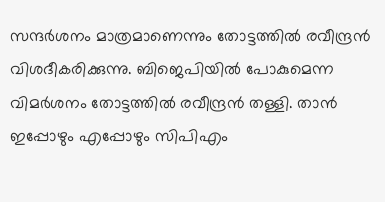സന്ദർശനം മാത്രമാണെന്നും തോട്ടത്തിൽ രവീന്ദ്രൻ വിശദീകരിക്കുന്നു. ബിജെപിയിൽ പോകുമെന്ന വിമർശനം തോട്ടത്തിൽ രവീന്ദ്രൻ തള്ളി. താൻ ഇപ്പോഴും എപ്പോഴും സിപിഎം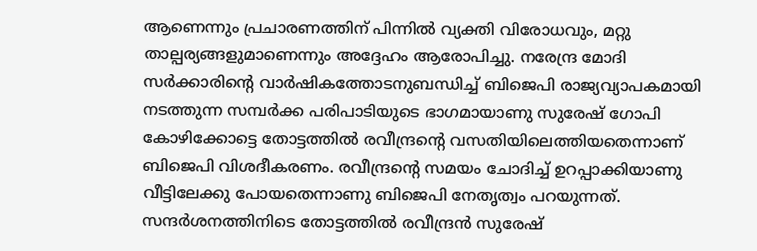ആണെന്നും പ്രചാരണത്തിന് പിന്നിൽ വ്യക്തി വിരോധവും, മറ്റു താല്പര്യങ്ങളുമാണെന്നും അദ്ദേഹം ആരോപിച്ചു. നരേന്ദ്ര മോദി സർക്കാരിന്റെ വാർഷികത്തോടനുബന്ധിച്ച് ബിജെപി രാജ്യവ്യാപകമായി നടത്തുന്ന സമ്പർക്ക പരിപാടിയുടെ ഭാഗമായാണു സുരേഷ് ഗോപി കോഴിക്കോട്ടെ തോട്ടത്തിൽ രവീന്ദ്രന്റെ വസതിയിലെത്തിയതെന്നാണ് ബിജെപി വിശദീകരണം. രവീന്ദ്രന്റെ സമയം ചോദിച്ച് ഉറപ്പാക്കിയാണു വീട്ടിലേക്കു പോയതെന്നാണു ബിജെപി നേതൃത്വം പറയുന്നത്. സന്ദർശനത്തിനിടെ തോട്ടത്തിൽ രവീന്ദ്രൻ സുരേഷ്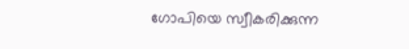ഗോപിയെ സ്വീകരിക്കുന്ന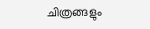ചിത്രങ്ങളും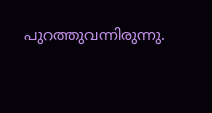പുറത്തുവന്നിരുന്നു.